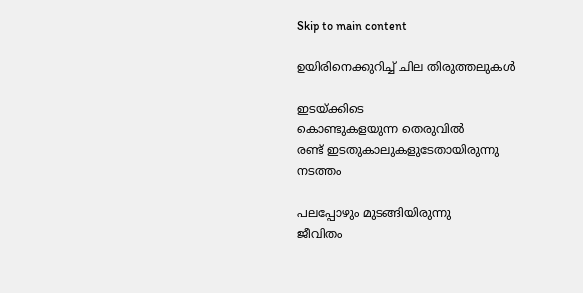Skip to main content

ഉയിരിനെക്കുറിച്ച് ചില തിരുത്തലുകൾ

ഇടയ്ക്കിടെ
കൊണ്ടുകളയുന്ന തെരുവിൽ
രണ്ട് ഇടതുകാലുകളുടേതായിരുന്നു
നടത്തം

പലപ്പോഴും മുടങ്ങിയിരുന്നു
ജീവിതം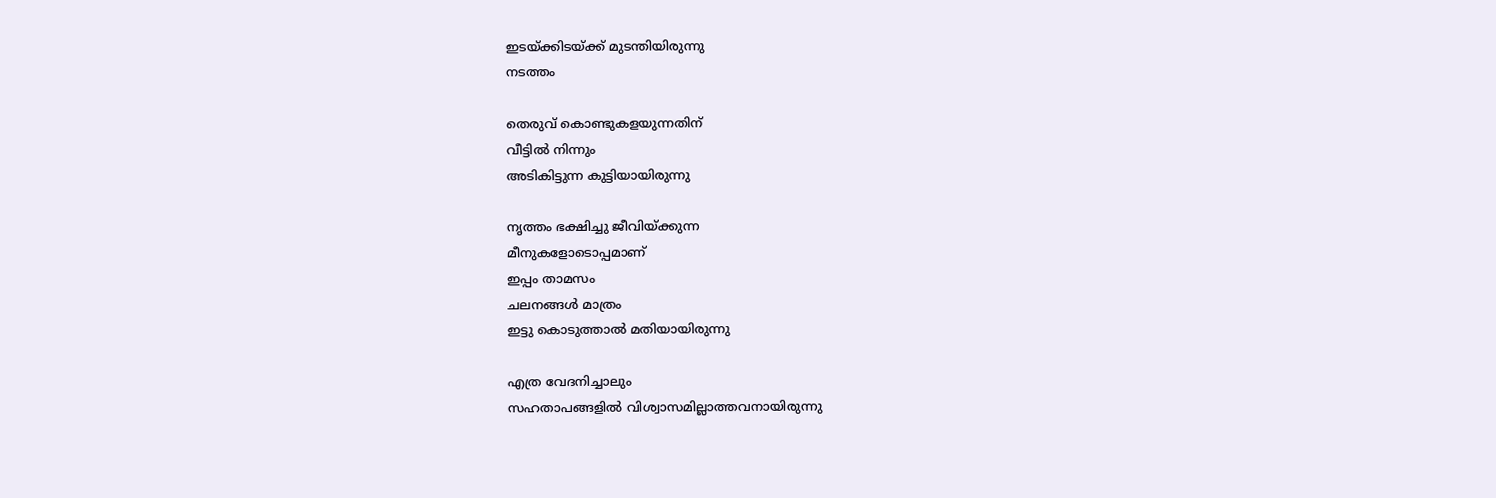ഇടയ്ക്കിടയ്ക്ക് മുടന്തിയിരുന്നു
നടത്തം

തെരുവ് കൊണ്ടുകളയുന്നതിന്
വീട്ടിൽ നിന്നും
അടികിട്ടുന്ന കുട്ടിയായിരുന്നു

നൃത്തം ഭക്ഷിച്ചു ജീവിയ്ക്കുന്ന
മീനുകളോടൊപ്പമാണ്
ഇപ്പം താമസം
ചലനങ്ങൾ മാത്രം
ഇട്ടു കൊടുത്താൽ മതിയായിരുന്നു

എത്ര വേദനിച്ചാലും
സഹതാപങ്ങളിൽ വിശ്വാസമില്ലാത്തവനായിരുന്നു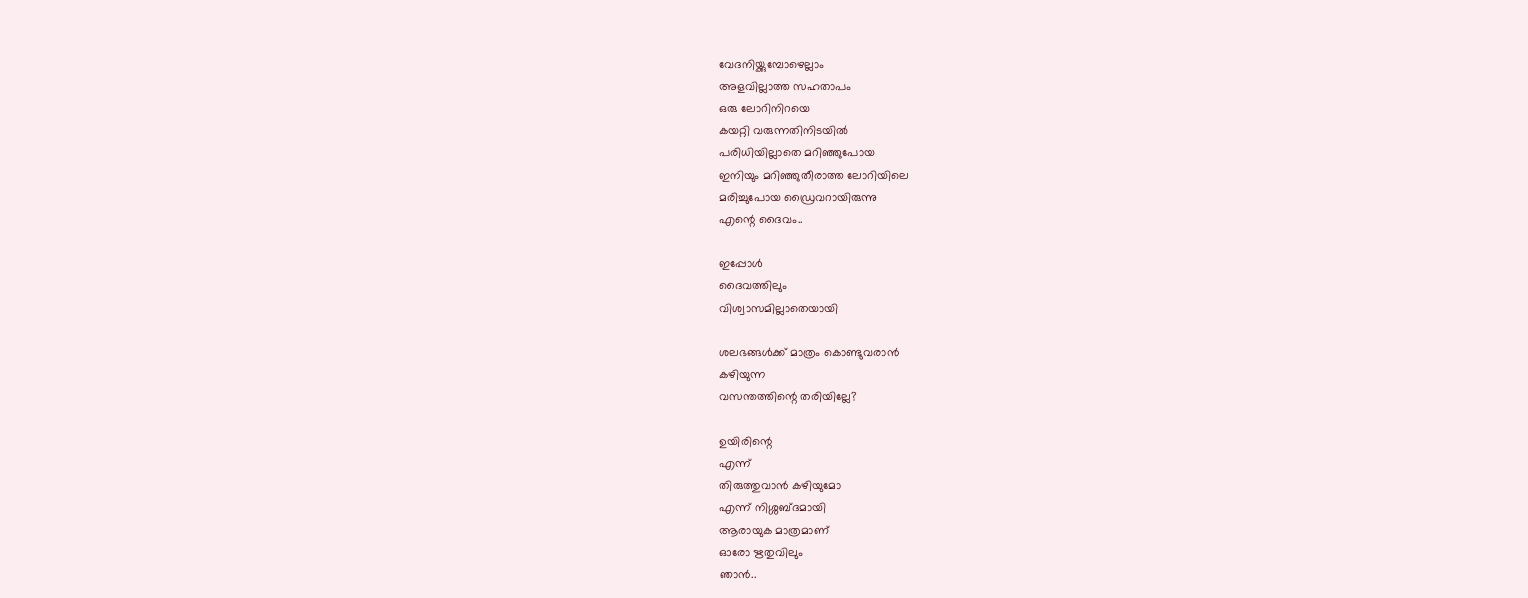വേദനിയ്ക്കുമ്പോഴെല്ലാം
അളവില്ലാത്ത സഹതാപം
ഒരു ലോറിനിറയെ
കയറ്റി വരുന്നതിനിടയിൽ
പരിധിയില്ലാതെ മറിഞ്ഞുപോയ
ഇനിയും മറിഞ്ഞുതീരാത്ത ലോറിയിലെ
മരിച്ചുപോയ ഡ്രൈവറായിരുന്നു
എന്റെ ദൈവം..

ഇപ്പോൾ
ദൈവത്തിലും
വിശ്വാസമില്ലാതെയായി

ശലഭങ്ങൾക്ക് മാത്രം കൊണ്ടുവരാൻ
കഴിയുന്ന
വസന്തത്തിന്റെ തരിയില്ലേ?

ഉയിരിന്റെ
എന്ന്
തിരുത്തുവാൻ കഴിയുമോ
എന്ന് നിശ്ശബ്ദമായി
ആരായുക മാത്രമാണ്
ഓരോ ഋതുവിലും
ഞാൻ..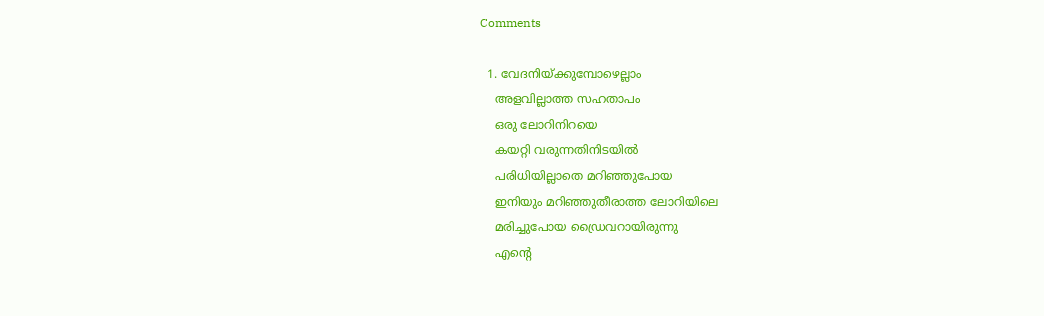Comments

  1. വേദനിയ്ക്കുമ്പോഴെല്ലാം
    അളവില്ലാത്ത സഹതാപം
    ഒരു ലോറിനിറയെ
    കയറ്റി വരുന്നതിനിടയിൽ
    പരിധിയില്ലാതെ മറിഞ്ഞുപോയ
    ഇനിയും മറിഞ്ഞുതീരാത്ത ലോറിയിലെ
    മരിച്ചുപോയ ഡ്രൈവറായിരുന്നു
    എന്റെ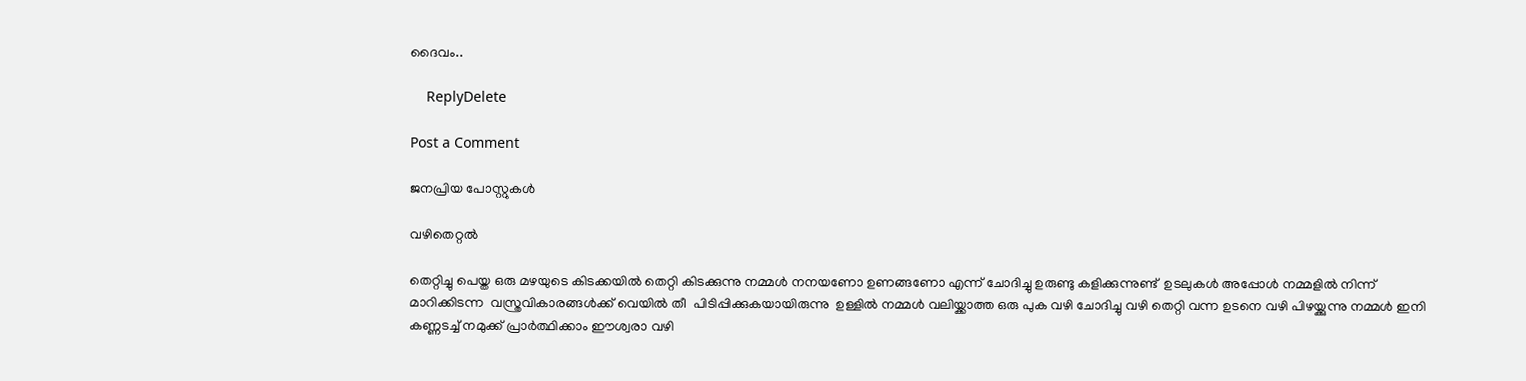ദൈവം..

    ReplyDelete

Post a Comment

ജനപ്രിയ പോസ്റ്റുകൾ

വഴിതെറ്റൽ

തെറ്റിച്ചു പെയ്ത ഒരു മഴയുടെ കിടക്കയിൽ തെറ്റി കിടക്കുന്നു നമ്മൾ നനയണോ ഉണങ്ങണോ എന്ന് ചോദിച്ചു ഉരുണ്ടു കളിക്കുന്നുണ്ട്  ഉടലുകൾ അപ്പോൾ നമ്മളിൽ നിന്ന് മാറിക്കിടന്ന  വസ്ത്രവികാരങ്ങൾക്ക് വെയിൽ തീ  പിടിപ്പിക്കുകയായിരുന്നു  ഉള്ളിൽ നമ്മൾ വലിയ്ക്കാത്ത ഒരു പുക വഴി ചോദിച്ചു വഴി തെറ്റി വന്ന ഉടനെ വഴി പിഴയ്ക്കുന്നു നമ്മൾ ഇനി കണ്ണടച്ച് നമുക്ക് പ്രാർത്ഥിക്കാം ഈശ്വരാ വഴി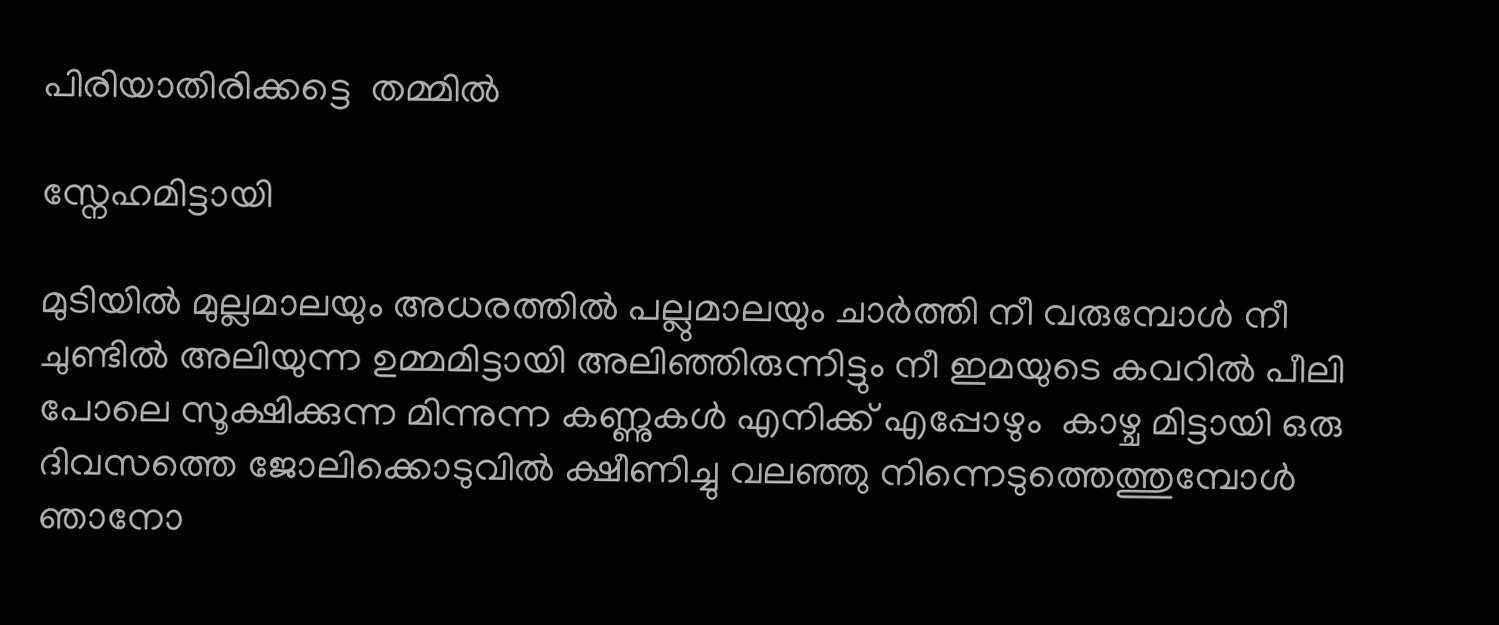പിരിയാതിരിക്കട്ടെ  തമ്മിൽ

സ്നേഹമിട്ടായി

മുടിയിൽ മുല്ലമാലയും അധരത്തിൽ പല്ലുമാലയും ചാർത്തി നീ വരുമ്പോൾ നീ ചുണ്ടിൽ അലിയുന്ന ഉമ്മമിട്ടായി അലിഞ്ഞിരുന്നിട്ടും നീ ഇമയുടെ കവറിൽ പീലി പോലെ സൂക്ഷിക്കുന്ന മിന്നുന്ന കണ്ണുകൾ എനിക്ക് എപ്പോഴും  കാഴ്ച മിട്ടായി ഒരു ദിവസത്തെ ജോലിക്കൊടുവിൽ ക്ഷീണിച്ചു വലഞ്ഞു നിന്നെടുത്തെത്തുമ്പോൾ ഞാനോ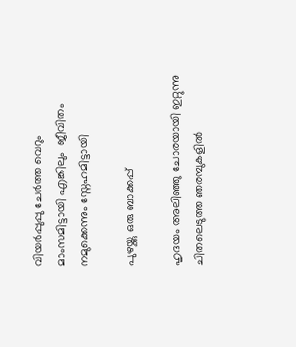വിയർപ്പുപ്പു ചേർത്ത വെറും മാംസമിട്ടായി എങ്കിലും  ജീവിതം നമുക്കെന്നും സ്നേഹമിട്ടായി

പുഴയ്ക്കു ഒരു ബാക്കപ്പ്

ഹൃദയം അലിഞ്ഞു ചോരയായി ഇറ്റുന്നു ചിതലെടുത്ത ഞരമ്പുകളിൽ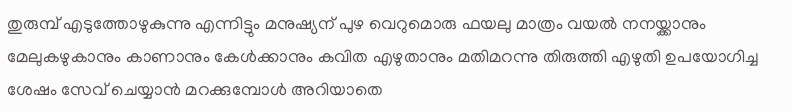തുരുമ്പ് എടുത്തോഴുകുന്നു എന്നിട്ടും മനുഷ്യന് പുഴ വെറുമൊരു ഫയലു മാത്രം വയൽ നനയ്ക്കാനും മേലുകഴുകാനും കാണാനും കേൾക്കാനും കവിത എഴുതാനും മതിമറന്നു തിരുത്തി എഴുതി ഉപയോഗിച്ച ശേഷം സേവ് ചെയ്യാൻ മറക്കുമ്പോൾ അറിയാതെ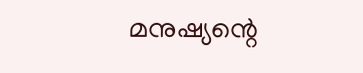മനുഷ്യന്റെ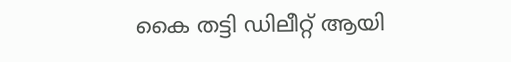കൈ തട്ടി ഡിലീറ്റ് ആയി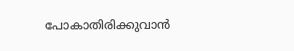പോകാതിരിക്കുവാൻ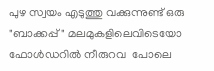പുഴ സ്വയം എടുത്തു വക്കുന്നുണ്ട് ഒരു  "ബാക്കപ്പ്" മലമുകളിലെവിടെയോ ഫോൾഡറിൽ നീരുറവ  പോലെ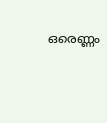ഒരെണ്ണം